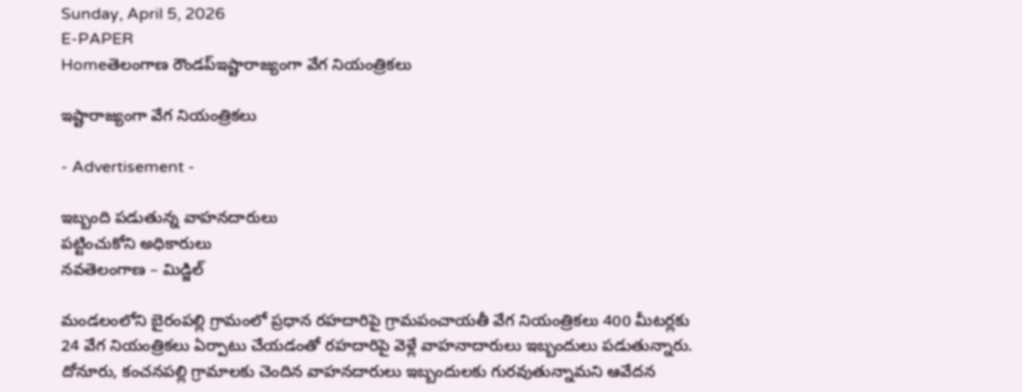Sunday, April 5, 2026
E-PAPER
Homeతెలంగాణ రౌండప్ఇష్టారాజ్యంగా వేగ నియంత్రికలు

ఇష్టారాజ్యంగా వేగ నియంత్రికలు

- Advertisement -

ఇబ్బంది పడుతున్న వాహనదారులు
పట్టించుకోని అధికారులు
నవతెలంగాణ – మిడ్జిల్

మండలంలోని బైరంపల్లి గ్రామంలో ప్రధాన రహదారిపై గ్రామపంచాయతీ వేగ నియంత్రికలు 400 మీటర్లకు 24 వేగ నియంత్రికలు ఏర్పాటు చేయడంతో రహదారిపై వెళ్లే వాహనాదారులు ఇబ్బందులు పడుతున్నారు. దోనూరు, కంచనపల్లి గ్రామాలకు చెందిన వాహనదారులు ఇబ్బందులకు గురవుతున్నామని ఆవేదన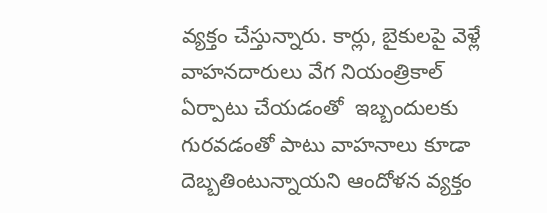వ్యక్తం చేస్తున్నారు. కార్లు, బైకులపై వెళ్లే వాహనదారులు వేగ నియంత్రికాల్ ఏర్పాటు చేయడంతో  ఇబ్బందులకు గురవడంతో పాటు వాహనాలు కూడా దెబ్బతింటున్నాయని ఆందోళన వ్యక్తం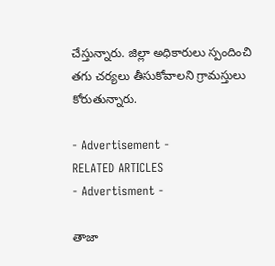చేస్తున్నారు. జిల్లా అధికారులు స్పందించి తగు చర్యలు తీసుకోవాలని గ్రామస్తులు కోరుతున్నారు.

- Advertisement -
RELATED ARTICLES
- Advertisment -

తాజా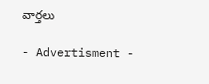వార్తలు

- Advertisment -